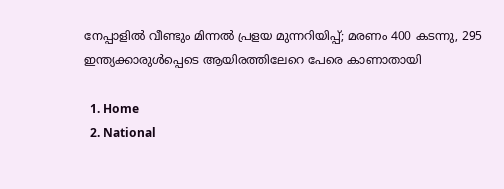നേപ്പാളിൽ വീണ്ടും മിന്നൽ പ്രളയ മുന്നറിയിപ്പ്; മരണം 400 കടന്നു, 295 ഇന്ത്യക്കാരുൾപ്പെടെ ആയിരത്തിലേറെ പേരെ കാണാതായി

  1. Home
  2. National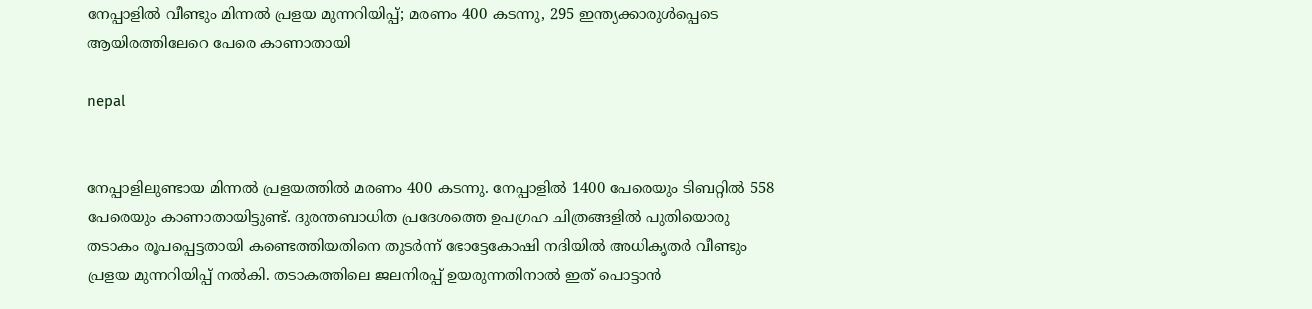നേപ്പാളിൽ വീണ്ടും മിന്നൽ പ്രളയ മുന്നറിയിപ്പ്; മരണം 400 കടന്നു, 295 ഇന്ത്യക്കാരുൾപ്പെടെ ആയിരത്തിലേറെ പേരെ കാണാതായി

nepal


നേപ്പാളിലുണ്ടായ മിന്നൽ പ്രളയത്തിൽ മരണം 400 കടന്നു. നേപ്പാളിൽ 1400 പേരെയും ടിബറ്റിൽ 558 പേരെയും കാണാതായിട്ടുണ്ട്. ദുരന്തബാധിത പ്രദേശത്തെ ഉപഗ്രഹ ചിത്രങ്ങളിൽ പുതിയൊരു തടാകം രൂപപ്പെട്ടതായി കണ്ടെത്തിയതിനെ തുടർന്ന് ഭോട്ടേകോഷി നദിയിൽ അധികൃതർ വീണ്ടും പ്രളയ മുന്നറിയിപ്പ് നൽകി. തടാകത്തിലെ ജലനിരപ്പ് ഉയരുന്നതിനാൽ ഇത് പൊട്ടാൻ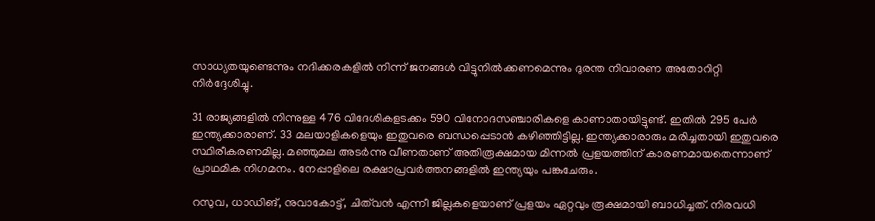സാധ്യതയുണ്ടെന്നും നദിക്കരകളിൽ നിന്ന് ജനങ്ങൾ വിട്ടുനിൽക്കണമെന്നും ദുരന്ത നിവാരണ അതോറിറ്റി നിർദ്ദേശിച്ചു.

31 രാജ്യങ്ങളിൽ നിന്നുള്ള 476 വിദേശികളടക്കം 590 വിനോദസഞ്ചാരികളെ കാണാതായിട്ടുണ്ട്. ഇതിൽ 295 പേർ ഇന്ത്യക്കാരാണ്. 33 മലയാളികളെയും ഇതുവരെ ബന്ധപ്പെടാൻ കഴിഞ്ഞിട്ടില്ല. ഇന്ത്യക്കാരാരും മരിച്ചതായി ഇതുവരെ സ്ഥിരീകരണമില്ല. മഞ്ഞുമല അടർന്നു വീണതാണ് അതിരൂക്ഷമായ മിന്നൽ പ്രളയത്തിന് കാരണമായതെന്നാണ് പ്രാഥമിക നിഗമനം. നേപ്പാളിലെ രക്ഷാപ്രവർത്തനങ്ങളിൽ ഇന്ത്യയും പങ്കുചേരും.

റസുവ, ധാഡിങ്, നുവാകോട്ട്, ചിത്‌വൻ എന്നീ ജില്ലകളെയാണ് പ്രളയം ഏറ്റവും രൂക്ഷമായി ബാധിച്ചത്. നിരവധി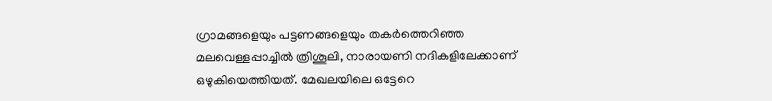ഗ്രാമങ്ങളെയും പട്ടണങ്ങളെയും തകർത്തെറിഞ്ഞ മലവെള്ളപ്പാച്ചിൽ ത്രിശൂലി, നാരായണി നദികളിലേക്കാണ് ഒഴുകിയെത്തിയത്. മേഖലയിലെ ഒട്ടേറെ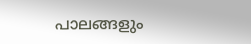പാലങ്ങളും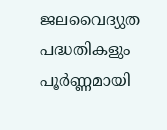ജലവൈദ്യുത പദ്ധതികളും പൂർണ്ണമായി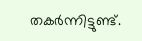തകർന്നിട്ടുണ്ട്.